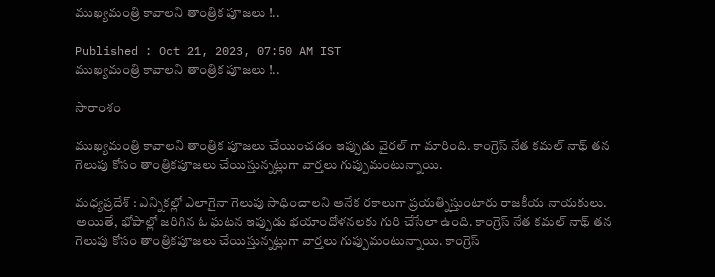ముఖ్యమంత్రి కావాలని తాంత్రిక పూజలు !..

Published : Oct 21, 2023, 07:50 AM IST
ముఖ్యమంత్రి కావాలని తాంత్రిక పూజలు !..

సారాంశం

ముఖ్యమంత్రి కావాలని తాంత్రిక పూజలు చేయించడం ఇప్పుడు వైరల్ గా మారింది. కాంగ్రెస్ నేత కమల్ నాథ్ తన గెలుపు కోసం తాంత్రికపూజలు చేయిస్తున్నట్లుగా వార్తలు గుప్పుమంటున్నాయి.

మధ్యప్రదేశ్ : ఎన్నికల్లో ఎలాగైనా గెలుపు సాధించాలని అనేక రకాలుగా ప్రయత్నిస్తుంటారు రాజకీయ నాయకులు. అయితే, భోపాల్లో జరిగిన ఓ ఘటన ఇప్పుడు భయాందోళనలకు గురి చేసేలా ఉంది. కాంగ్రెస్ నేత కమల్ నాథ్ తన గెలుపు కోసం తాంత్రికపూజలు చేయిస్తున్నట్లుగా వార్తలు గుప్పుమంటున్నాయి. కాంగ్రెస్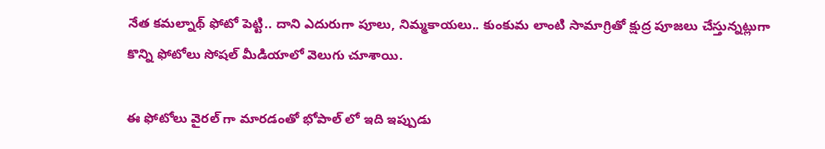నేత కమల్నాథ్ ఫోటో పెట్టి.. దాని ఎదురుగా పూలు, నిమ్మకాయలు.. కుంకుమ లాంటి సామాగ్రితో క్షుద్ర పూజలు చేస్తున్నట్లుగా కొన్ని ఫోటోలు సోషల్ మీడియాలో వెలుగు చూశాయి.

ఈ ఫోటోలు వైరల్ గా మారడంతో భోపాల్ లో ఇది ఇప్పుడు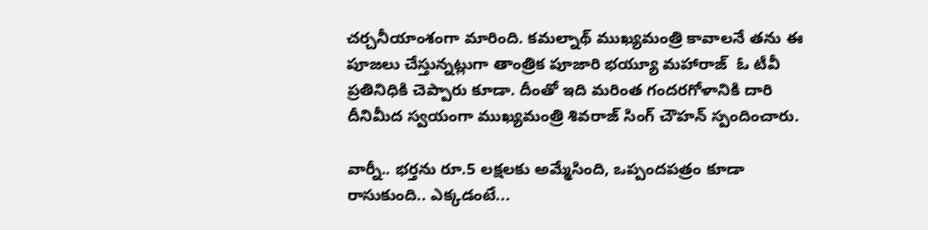చర్చనీయాంశంగా మారింది. కమల్నాథ్ ముఖ్యమంత్రి కావాలనే తను ఈ పూజలు చేస్తున్నట్లుగా తాంత్రిక పూజారి భయ్యూ మహారాజ్  ఓ టీవీ ప్రతినిధికి చెప్పారు కూడా. దీంతో ఇది మరింత గందరగోళానికి దారి దీనిమీద స్వయంగా ముఖ్యమంత్రి శివరాజ్ సింగ్ చౌహన్ స్పందించారు.

వార్నీ.. భర్తను రూ.5 లక్షలకు అమ్మేసింది, ఒప్పందపత్రం కూడా రాసుకుంది.. ఎక్కడంటే...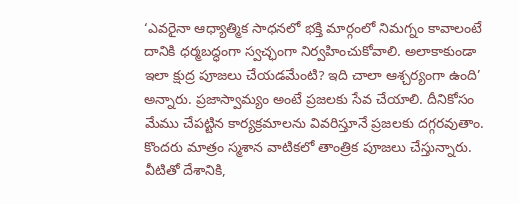‘ఎవరైనా ఆధ్యాత్మిక సాధనలో భక్తి మార్గంలో నిమగ్నం కావాలంటే దానికి ధర్మబద్ధంగా స్వచ్ఛంగా నిర్వహించుకోవాలి. అలాకాకుండా ఇలా క్షుద్ర పూజలు చేయడమేంటి? ఇది చాలా ఆశ్చర్యంగా ఉంది’ అన్నారు. ప్రజాస్వామ్యం అంటే ప్రజలకు సేవ చేయాలి. దీనికోసం మేము చేపట్టిన కార్యక్రమాలను వివరిస్తూనే ప్రజలకు దగ్గరవుతాం. కొందరు మాత్రం స్మశాన వాటికలో తాంత్రిక పూజలు చేస్తున్నారు.  వీటితో దేశానికి,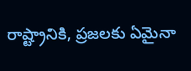రాష్ట్రానికి, ప్రజలకు ఏమైనా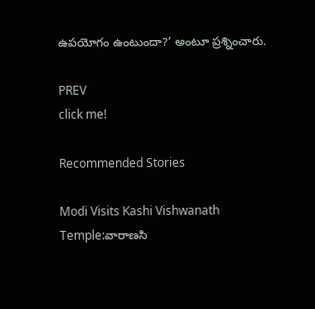ఉపయోగం ఉంటుందా?’ అంటూ ప్రశ్నించారు.

PREV
click me!

Recommended Stories

Modi Visits Kashi Vishwanath Temple:వారాణసి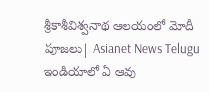శ్రీకాశీవిశ్వనాథ ఆలయంలో మోదీ పూజలు| Asianet News Telugu
ఇండియాలో ఏ ఆవు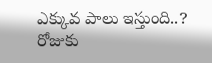ఎక్కువ పాలు ఇస్తుంది..? రోజుకు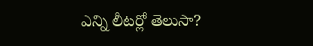ఎన్ని లీటర్లో తెలుసా?